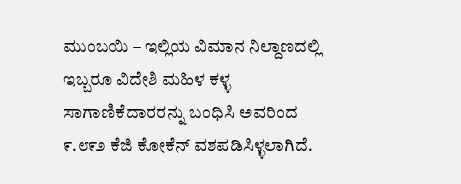ಮುಂಬಯಿ – ಇಲ್ಲಿಯ ವಿಮಾನ ನಿಲ್ದಾಣದಲ್ಲಿ ಇಬ್ಬರೂ ವಿದೇಶಿ ಮಹಿಳ ಕಳ್ಳ ಸಾಗಾಣಿಕೆದಾರರನ್ನು ಬಂಧಿಸಿ ಅವರಿಂದ ೯.೮೯೨ ಕೆಜಿ ಕೋಕೆನ್ ವಶಪಡಿಸಿಳ್ಳಲಾಗಿದೆ.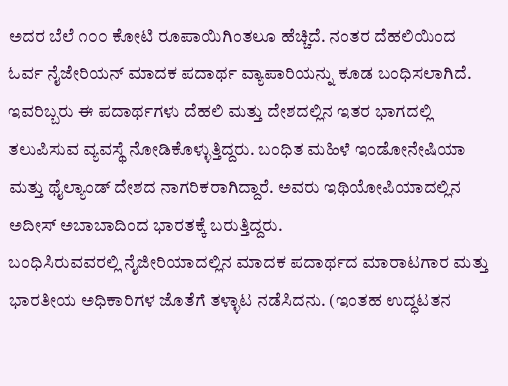ಅದರ ಬೆಲೆ ೧೦೦ ಕೋಟಿ ರೂಪಾಯಿಗಿಂತಲೂ ಹೆಚ್ಚಿದೆ. ನಂತರ ದೆಹಲಿಯಿಂದ ಓರ್ವ ನೈಜೇರಿಯನ್ ಮಾದಕ ಪದಾರ್ಥ ವ್ಯಾಪಾರಿಯನ್ನು ಕೂಡ ಬಂಧಿಸಲಾಗಿದೆ. ಇವರಿಬ್ಬರು ಈ ಪದಾರ್ಥಗಳು ದೆಹಲಿ ಮತ್ತು ದೇಶದಲ್ಲಿನ ಇತರ ಭಾಗದಲ್ಲಿ ತಲುಪಿಸುವ ವ್ಯವಸ್ಥೆ ನೋಡಿಕೊಳ್ಳುತ್ತಿದ್ದರು. ಬಂಧಿತ ಮಹಿಳೆ ಇಂಡೋನೇಷಿಯಾ ಮತ್ತು ಥೈಲ್ಯಾಂಡ್ ದೇಶದ ನಾಗರಿಕರಾಗಿದ್ದಾರೆ. ಅವರು ಇಥಿಯೋಪಿಯಾದಲ್ಲಿನ ಅದೀಸ್ ಅಬಾಬಾದಿಂದ ಭಾರತಕ್ಕೆ ಬರುತ್ತಿದ್ದರು.
ಬಂಧಿಸಿರುವವರಲ್ಲಿ ನೈಜೀರಿಯಾದಲ್ಲಿನ ಮಾದಕ ಪದಾರ್ಥದ ಮಾರಾಟಗಾರ ಮತ್ತು ಭಾರತೀಯ ಅಧಿಕಾರಿಗಳ ಜೊತೆಗೆ ತಳ್ಳಾಟ ನಡೆಸಿದನು. (ಇಂತಹ ಉದ್ಧಟತನ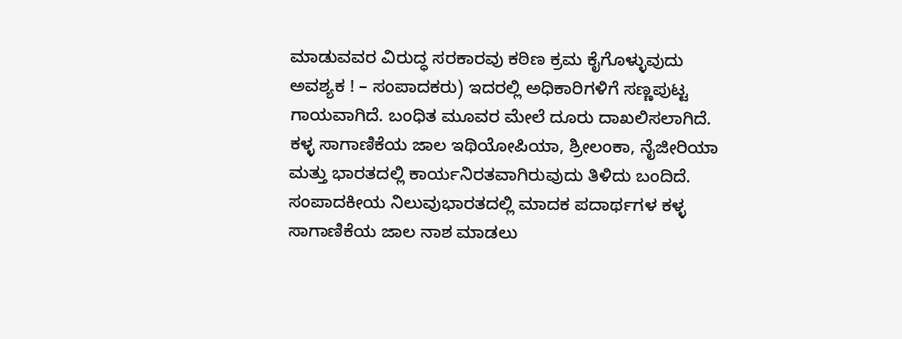ಮಾಡುವವರ ವಿರುದ್ಧ ಸರಕಾರವು ಕಠಿಣ ಕ್ರಮ ಕೈಗೊಳ್ಳುವುದು ಅವಶ್ಯಕ ! – ಸಂಪಾದಕರು) ಇದರಲ್ಲಿ ಅಧಿಕಾರಿಗಳಿಗೆ ಸಣ್ಣಪುಟ್ಟ ಗಾಯವಾಗಿದೆ. ಬಂಧಿತ ಮೂವರ ಮೇಲೆ ದೂರು ದಾಖಲಿಸಲಾಗಿದೆ. ಕಳ್ಳ ಸಾಗಾಣಿಕೆಯ ಜಾಲ ಇಥಿಯೋಪಿಯಾ, ಶ್ರೀಲಂಕಾ, ನೈಜೀರಿಯಾ ಮತ್ತು ಭಾರತದಲ್ಲಿ ಕಾರ್ಯನಿರತವಾಗಿರುವುದು ತಿಳಿದು ಬಂದಿದೆ.
ಸಂಪಾದಕೀಯ ನಿಲುವುಭಾರತದಲ್ಲಿ ಮಾದಕ ಪದಾರ್ಥಗಳ ಕಳ್ಳ ಸಾಗಾಣಿಕೆಯ ಜಾಲ ನಾಶ ಮಾಡಲು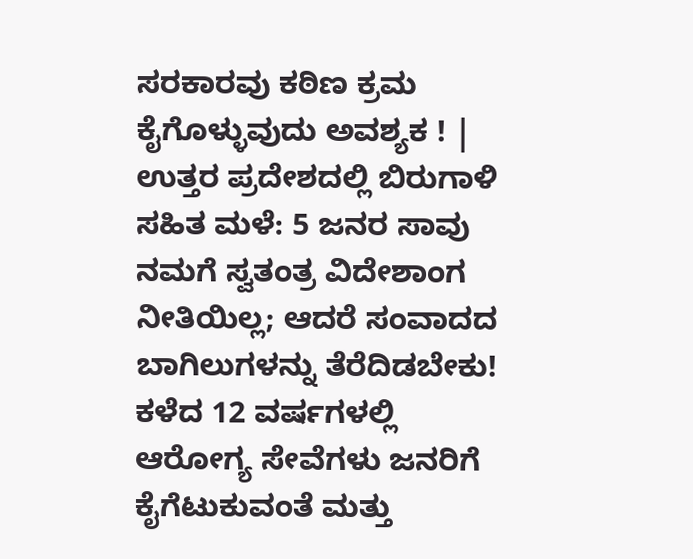ಸರಕಾರವು ಕಠಿಣ ಕ್ರಮ ಕೈಗೊಳ್ಳುವುದು ಅವಶ್ಯಕ ! |
ಉತ್ತರ ಪ್ರದೇಶದಲ್ಲಿ ಬಿರುಗಾಳಿ ಸಹಿತ ಮಳೆ: 5 ಜನರ ಸಾವು
ನಮಗೆ ಸ್ವತಂತ್ರ ವಿದೇಶಾಂಗ ನೀತಿಯಿಲ್ಲ; ಆದರೆ ಸಂವಾದದ ಬಾಗಿಲುಗಳನ್ನು ತೆರೆದಿಡಬೇಕು!
ಕಳೆದ 12 ವರ್ಷಗಳಲ್ಲಿ ಆರೋಗ್ಯ ಸೇವೆಗಳು ಜನರಿಗೆ ಕೈಗೆಟುಕುವಂತೆ ಮತ್ತು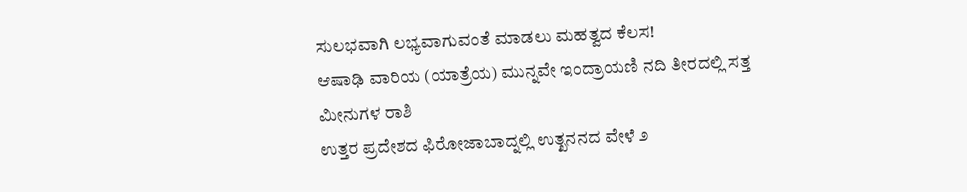ಸುಲಭವಾಗಿ ಲಭ್ಯವಾಗುವಂತೆ ಮಾಡಲು ಮಹತ್ವದ ಕೆಲಸ!
ಆಷಾಢಿ ವಾರಿಯ (ಯಾತ್ರೆಯ) ಮುನ್ನವೇ ಇಂದ್ರಾಯಣಿ ನದಿ ತೀರದಲ್ಲಿ ಸತ್ತ ಮೀನುಗಳ ರಾಶಿ
ಉತ್ತರ ಪ್ರದೇಶದ ಫಿರೋಜಾಬಾದ್ನಲ್ಲಿ ಉತ್ಖನನದ ವೇಳೆ ೨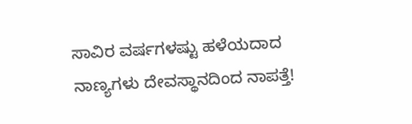ಸಾವಿರ ವರ್ಷಗಳಷ್ಟು ಹಳೆಯದಾದ ನಾಣ್ಯಗಳು ದೇವಸ್ಥಾನದಿಂದ ನಾಪತ್ತೆ!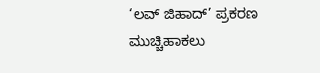‘ಲವ್ ಜಿಹಾದ್’ ಪ್ರಕರಣ ಮುಚ್ಚಿಹಾಕಲು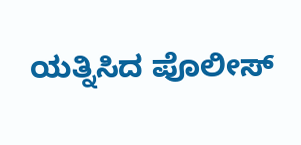ಯತ್ನಿಸಿದ ಪೊಲೀಸ್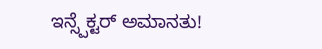ಇನ್ಸ್ಪೆಕ್ಟರ್ ಅಮಾನತು!